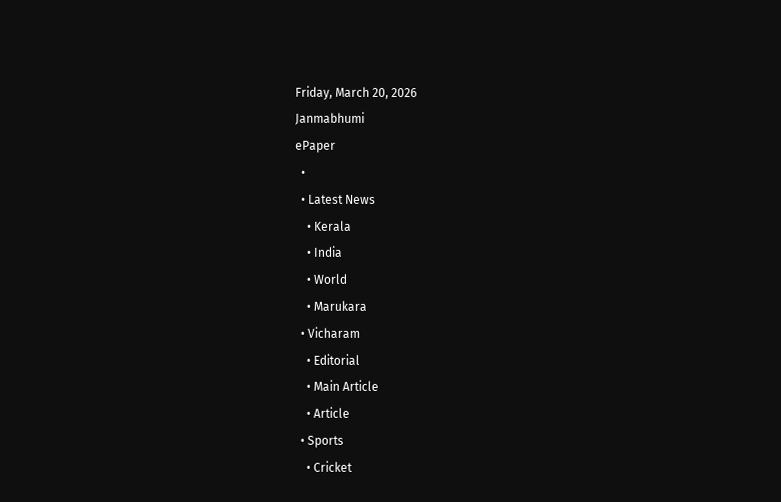Friday, March 20, 2026
Janmabhumi
ePaper
  •
  • Latest News
    • Kerala
    • India
    • World
    • Marukara
  • Vicharam
    • Editorial
    • Main Article
    • Article
  • Sports
    • Cricket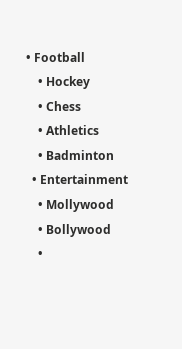• Football
    • Hockey
    • Chess
    • Athletics
    • Badminton
  • Entertainment
    • Mollywood
    • Bollywood
    •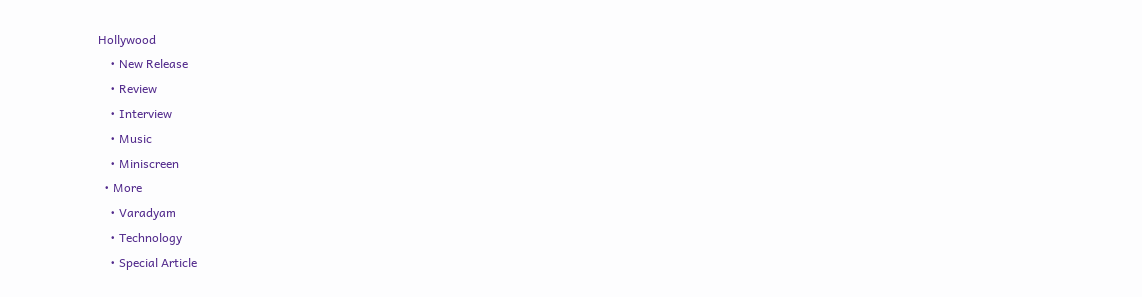Hollywood
    • New Release
    • Review
    • Interview
    • Music
    • Miniscreen
  • More
    • Varadyam
    • Technology
    • Special Article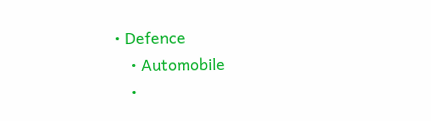• Defence
    • Automobile
    •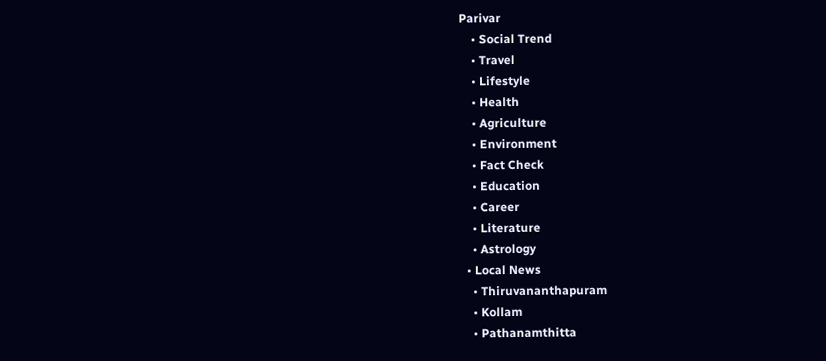Parivar
    • Social Trend
    • Travel
    • Lifestyle
    • Health
    • Agriculture
    • Environment
    • Fact Check
    • Education
    • Career
    • Literature
    • Astrology
  • Local News
    • Thiruvananthapuram
    • Kollam
    • Pathanamthitta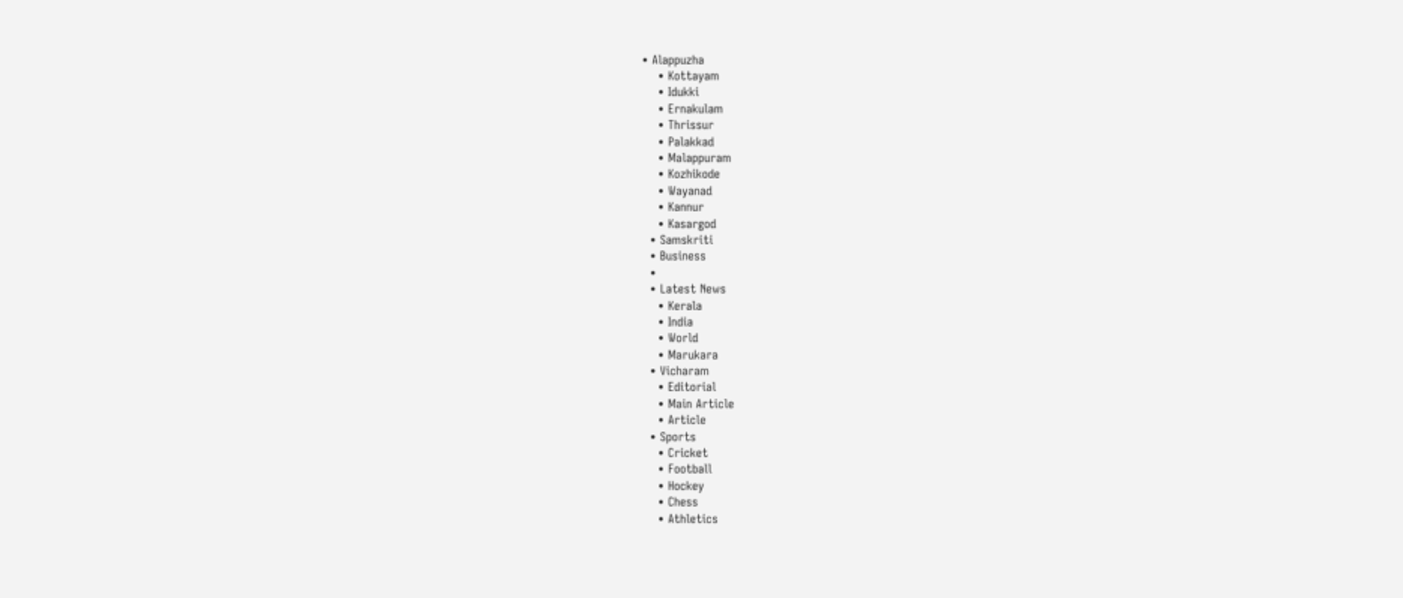• Alappuzha
    • Kottayam
    • Idukki
    • Ernakulam
    • Thrissur
    • Palakkad
    • Malappuram
    • Kozhikode
    • Wayanad
    • Kannur
    • Kasargod
  • Samskriti
  • Business
  •
  • Latest News
    • Kerala
    • India
    • World
    • Marukara
  • Vicharam
    • Editorial
    • Main Article
    • Article
  • Sports
    • Cricket
    • Football
    • Hockey
    • Chess
    • Athletics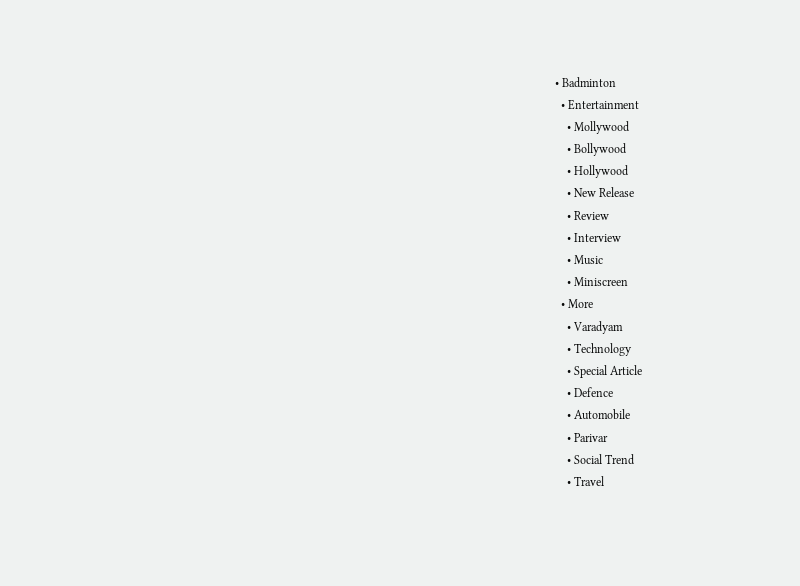• Badminton
  • Entertainment
    • Mollywood
    • Bollywood
    • Hollywood
    • New Release
    • Review
    • Interview
    • Music
    • Miniscreen
  • More
    • Varadyam
    • Technology
    • Special Article
    • Defence
    • Automobile
    • Parivar
    • Social Trend
    • Travel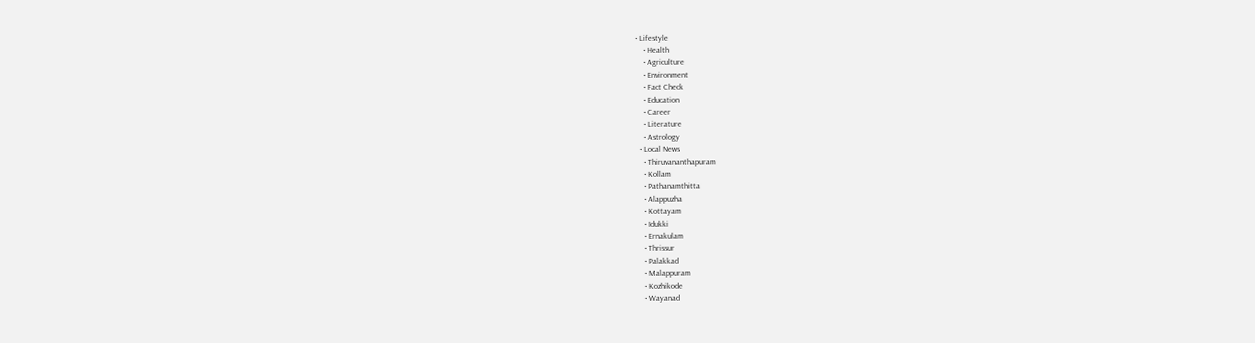• Lifestyle
    • Health
    • Agriculture
    • Environment
    • Fact Check
    • Education
    • Career
    • Literature
    • Astrology
  • Local News
    • Thiruvananthapuram
    • Kollam
    • Pathanamthitta
    • Alappuzha
    • Kottayam
    • Idukki
    • Ernakulam
    • Thrissur
    • Palakkad
    • Malappuram
    • Kozhikode
    • Wayanad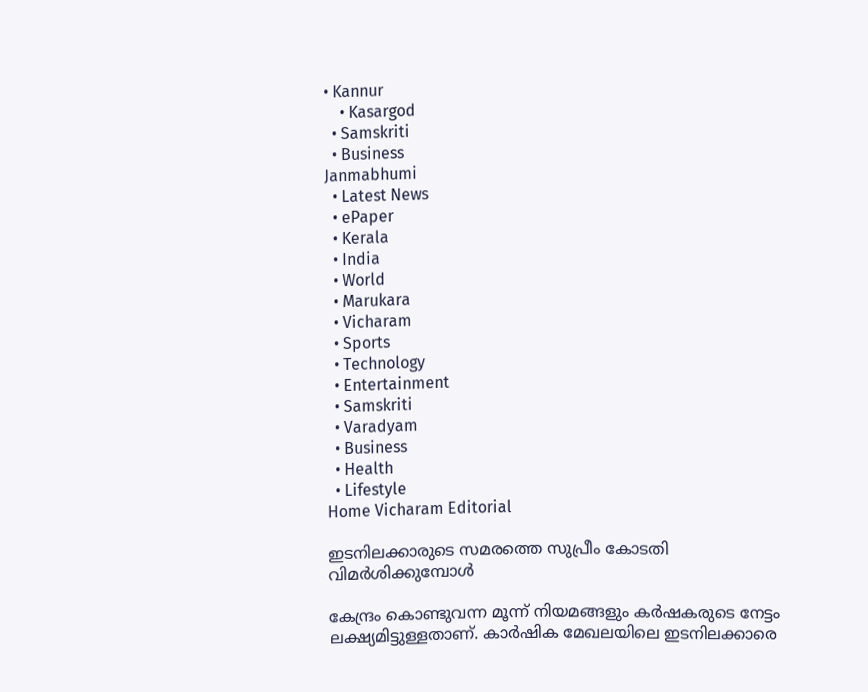• Kannur
    • Kasargod
  • Samskriti
  • Business
Janmabhumi
  • Latest News
  • ePaper
  • Kerala
  • India
  • World
  • Marukara
  • Vicharam
  • Sports
  • Technology
  • Entertainment
  • Samskriti
  • Varadyam
  • Business
  • Health
  • Lifestyle
Home Vicharam Editorial

ഇടനിലക്കാരുടെ സമരത്തെ സുപ്രീം കോടതി വിമര്‍ശിക്കുമ്പോള്‍

കേന്ദ്രം കൊണ്ടുവന്ന മൂന്ന് നിയമങ്ങളും കര്‍ഷകരുടെ നേട്ടം ലക്ഷ്യമിട്ടുള്ളതാണ്. കാര്‍ഷിക മേഖലയിലെ ഇടനിലക്കാരെ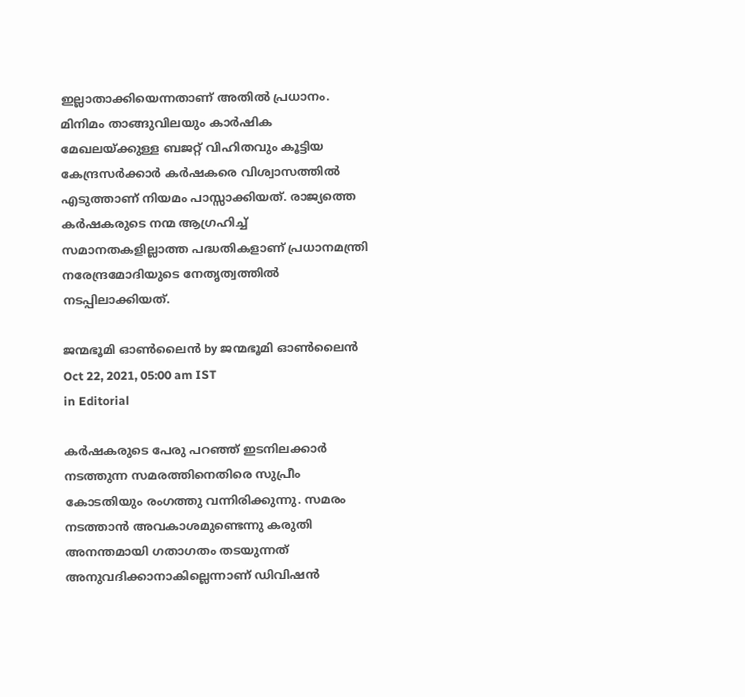ഇല്ലാതാക്കിയെന്നതാണ് അതില്‍ പ്രധാനം. മിനിമം താങ്ങുവിലയും കാര്‍ഷിക മേഖലയ്‌ക്കുള്ള ബജറ്റ് വിഹിതവും കൂട്ടിയ കേന്ദ്രസര്‍ക്കാര്‍ കര്‍ഷകരെ വിശ്വാസത്തില്‍ എടുത്താണ് നിയമം പാസ്സാക്കിയത്. രാജ്യത്തെ കര്‍ഷകരുടെ നന്മ ആഗ്രഹിച്ച് സമാനതകളില്ലാത്ത പദ്ധതികളാണ് പ്രധാനമന്ത്രി നരേന്ദ്രമോദിയുടെ നേതൃത്വത്തില്‍ നടപ്പിലാക്കിയത്.

ജന്മഭൂമി ഓണ്‍ലൈന്‍ by ജന്മഭൂമി ഓണ്‍ലൈന്‍
Oct 22, 2021, 05:00 am IST
in Editorial

കര്‍ഷകരുടെ പേരു പറഞ്ഞ് ഇടനിലക്കാര്‍ നടത്തുന്ന സമരത്തിനെതിരെ സുപ്രീം കോടതിയും രംഗത്തു വന്നിരിക്കുന്നു. സമരം നടത്താന്‍ അവകാശമുണ്ടെന്നു കരുതി അനന്തമായി ഗതാഗതം തടയുന്നത് അനുവദിക്കാനാകില്ലെന്നാണ് ഡിവിഷന്‍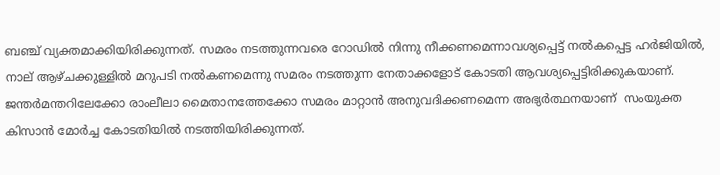ബഞ്ച് വ്യക്തമാക്കിയിരിക്കുന്നത്. സമരം നടത്തുന്നവരെ റോഡില്‍ നിന്നു നീക്കണമെന്നാവശ്യപ്പെട്ട് നല്‍കപ്പെട്ട ഹര്‍ജിയില്‍, നാല് ആഴ്ചക്കുള്ളില്‍ മറുപടി നല്‍കണമെന്നു സമരം നടത്തുന്ന നേതാക്കളോട് കോടതി ആവശ്യപ്പെട്ടിരിക്കുകയാണ്. ജന്തര്‍മന്തറിലേക്കോ രാംലീലാ മൈതാനത്തേക്കോ സമരം മാറ്റാന്‍ അനുവദിക്കണമെന്ന അഭ്യര്‍ത്ഥനയാണ്  സംയുക്ത കിസാന്‍ മോര്‍ച്ച കോടതിയില്‍ നടത്തിയിരിക്കുന്നത്.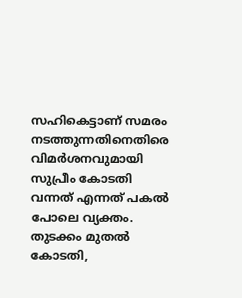സഹികെട്ടാണ് സമരം നടത്തുന്നതിനെതിരെ വിമര്‍ശനവുമായി സുപ്രീം കോടതി വന്നത് എന്നത് പകല്‍ പോലെ വ്യക്തം. തുടക്കം മുതല്‍ കോടതി,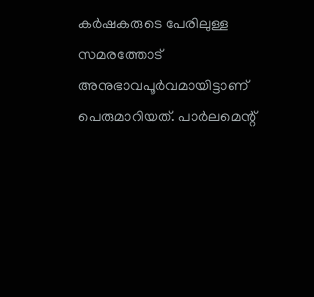കര്‍ഷകരുടെ പേരിലുള്ള സമരത്തോട് അനുഭാവപൂര്‍വമായിട്ടാണ് പെരുമാറിയത്. പാര്‍ലമെന്റ്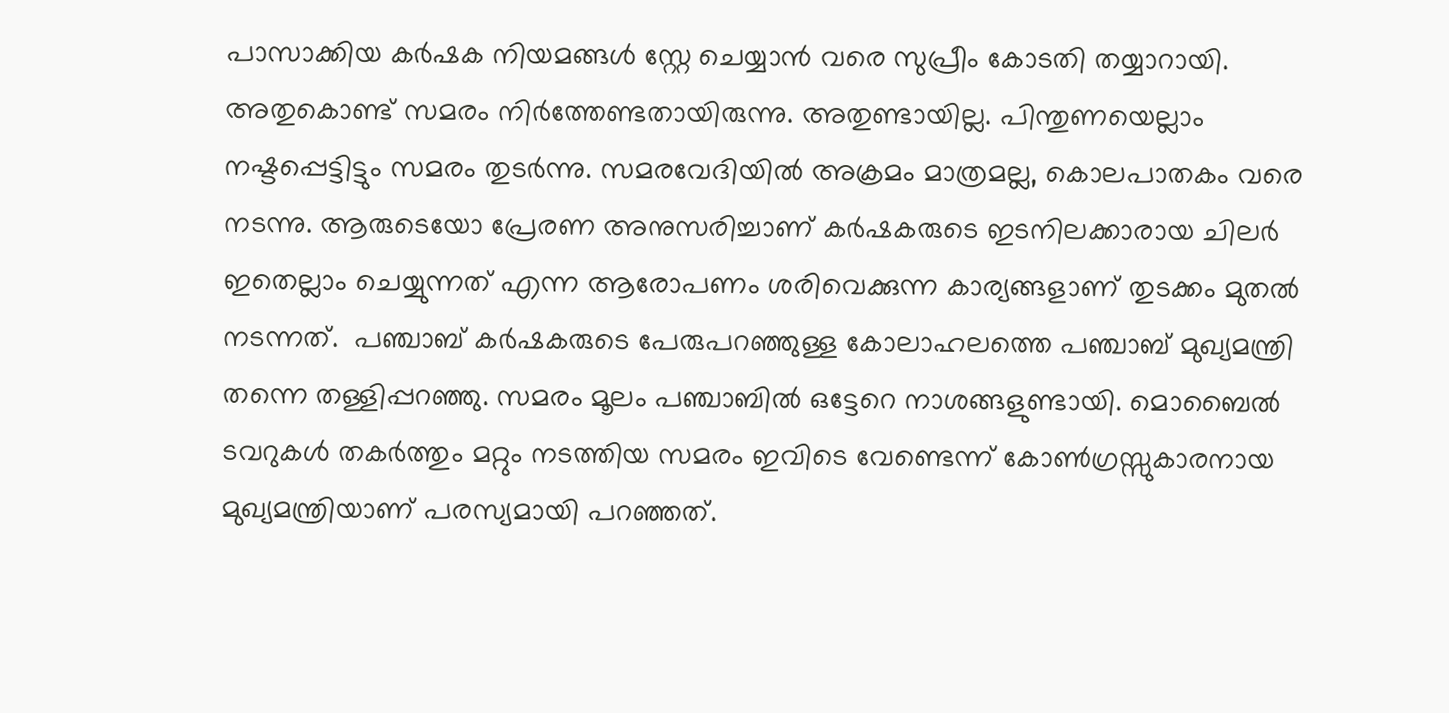പാസാക്കിയ കര്‍ഷക നിയമങ്ങള്‍ സ്റ്റേ ചെയ്യാന്‍ വരെ സുപ്രീം കോടതി തയ്യാറായി. അതുകൊണ്ട് സമരം നിര്‍ത്തേണ്ടതായിരുന്നു. അതുണ്ടായില്ല. പിന്തുണയെല്ലാം നഷ്ടപ്പെട്ടിട്ടും സമരം തുടര്‍ന്നു. സമരവേദിയില്‍ അക്രമം മാത്രമല്ല, കൊലപാതകം വരെ നടന്നു. ആരുടെയോ പ്രേരണ അനുസരിച്ചാണ് കര്‍ഷകരുടെ ഇടനിലക്കാരായ ചിലര്‍ ഇതെല്ലാം ചെയ്യുന്നത് എന്ന ആരോപണം ശരിവെക്കുന്ന കാര്യങ്ങളാണ് തുടക്കം മുതല്‍ നടന്നത്.  പഞ്ചാബ് കര്‍ഷകരുടെ പേരുപറഞ്ഞുള്ള കോലാഹലത്തെ പഞ്ചാബ് മുഖ്യമന്ത്രി തന്നെ തള്ളിപ്പറഞ്ഞു. സമരം മൂലം പഞ്ചാബില്‍ ഒട്ടേറെ നാശങ്ങളുണ്ടായി. മൊബൈല്‍ ടവറുകള്‍ തകര്‍ത്തും മറ്റും നടത്തിയ സമരം ഇവിടെ വേണ്ടെന്ന് കോണ്‍ഗ്രസ്സുകാരനായ മുഖ്യമന്ത്രിയാണ് പരസ്യമായി പറഞ്ഞത്.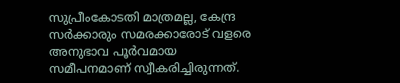സുപ്രീംകോടതി മാത്രമല്ല, കേന്ദ്ര സര്‍ക്കാരും സമരക്കാരോട് വളരെ അനുഭാവ പൂര്‍വമായ സമീപനമാണ് സ്വീകരിച്ചിരുന്നത്.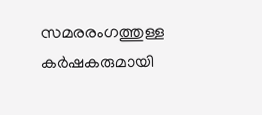സമരരംഗത്തുള്ള കര്‍ഷകരുമായി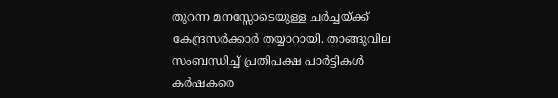തുറന്ന മനസ്സോടെയുള്ള ചര്‍ച്ചയ്‌ക്ക് കേന്ദ്രസര്‍ക്കാര്‍ തയ്യാറായി. താങ്ങുവില സംബന്ധിച്ച് പ്രതിപക്ഷ പാര്‍ട്ടികള്‍ കര്‍ഷകരെ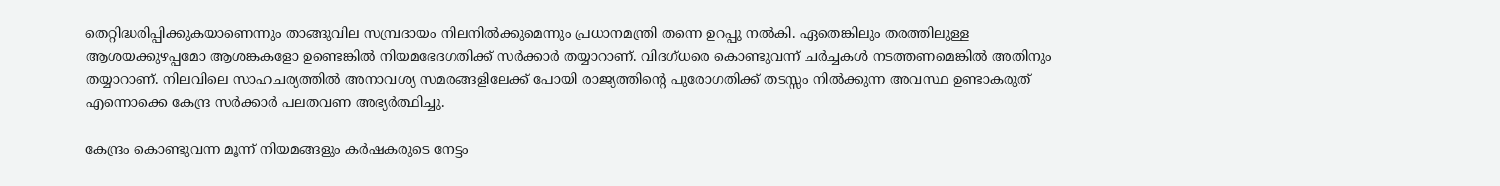തെറ്റിദ്ധരിപ്പിക്കുകയാണെന്നും താങ്ങുവില സമ്പ്രദായം നിലനില്‍ക്കുമെന്നും പ്രധാനമന്ത്രി തന്നെ ഉറപ്പു നല്‍കി. ഏതെങ്കിലും തരത്തിലുള്ള ആശയക്കുഴപ്പമോ ആശങ്കകളോ ഉണ്ടെങ്കില്‍ നിയമഭേദഗതിക്ക് സര്‍ക്കാര്‍ തയ്യാറാണ്. വിദഗ്ധരെ കൊണ്ടുവന്ന് ചര്‍ച്ചകള്‍ നടത്തണമെങ്കില്‍ അതിനും തയ്യാറാണ്. നിലവിലെ സാഹചര്യത്തില്‍ അനാവശ്യ സമരങ്ങളിലേക്ക് പോയി രാജ്യത്തിന്റെ പുരോഗതിക്ക് തടസ്സം നില്‍ക്കുന്ന അവസ്ഥ ഉണ്ടാകരുത് എന്നൊക്കെ കേന്ദ്ര സര്‍ക്കാര്‍ പലതവണ അഭ്യര്‍ത്ഥിച്ചു.

കേന്ദ്രം കൊണ്ടുവന്ന മൂന്ന് നിയമങ്ങളും കര്‍ഷകരുടെ നേട്ടം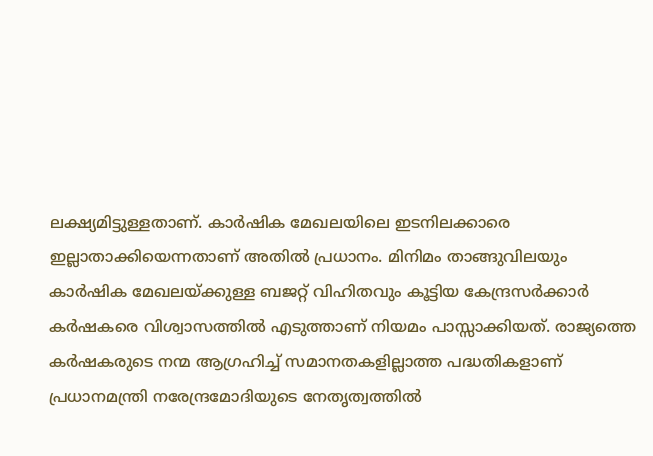ലക്ഷ്യമിട്ടുള്ളതാണ്. കാര്‍ഷിക മേഖലയിലെ ഇടനിലക്കാരെ ഇല്ലാതാക്കിയെന്നതാണ് അതില്‍ പ്രധാനം. മിനിമം താങ്ങുവിലയും കാര്‍ഷിക മേഖലയ്‌ക്കുള്ള ബജറ്റ് വിഹിതവും കൂട്ടിയ കേന്ദ്രസര്‍ക്കാര്‍ കര്‍ഷകരെ വിശ്വാസത്തില്‍ എടുത്താണ് നിയമം പാസ്സാക്കിയത്. രാജ്യത്തെ കര്‍ഷകരുടെ നന്മ ആഗ്രഹിച്ച് സമാനതകളില്ലാത്ത പദ്ധതികളാണ് പ്രധാനമന്ത്രി നരേന്ദ്രമോദിയുടെ നേതൃത്വത്തില്‍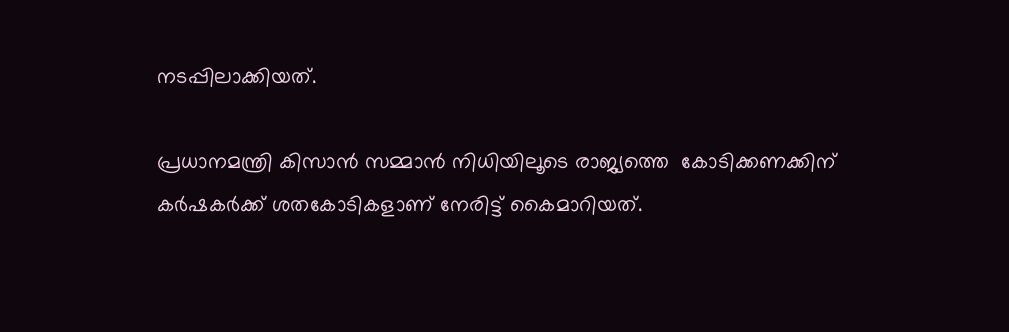നടപ്പിലാക്കിയത്.

പ്രധാനമന്ത്രി കിസാന്‍ സമ്മാന്‍ നിധിയിലൂടെ രാജ്യത്തെ  കോടിക്കണക്കിന് കര്‍ഷകര്‍ക്ക് ശതകോടികളാണ് നേരിട്ട് കൈമാറിയത്.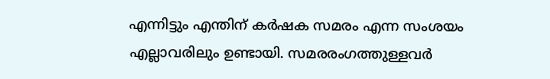എന്നിട്ടും എന്തിന് കര്‍ഷക സമരം എന്ന സംശയം എല്ലാവരിലും ഉണ്ടായി. സമരരംഗത്തുള്ളവര്‍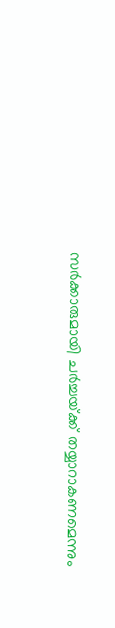സര്‍ക്കാരുമായി ചര്‍ച്ചയ്‌ക്ക് തയ്യാറാകണമെന്നും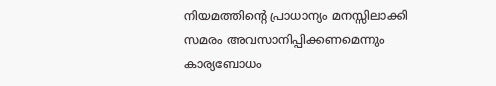നിയമത്തിന്റെ പ്രാധാന്യം മനസ്സിലാക്കി സമരം അവസാനിപ്പിക്കണമെന്നും കാര്യബോധം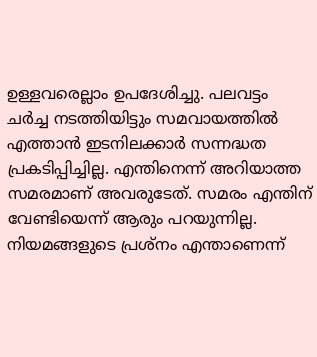ഉള്ളവരെല്ലാം ഉപദേശിച്ചു. പലവട്ടം ചര്‍ച്ച നടത്തിയിട്ടും സമവായത്തില്‍ എത്താന്‍ ഇടനിലക്കാര്‍ സന്നദ്ധത പ്രകടിപ്പിച്ചില്ല. എന്തിനെന്ന് അറിയാത്ത സമരമാണ് അവരുടേത്. സമരം എന്തിന് വേണ്ടിയെന്ന് ആരും പറയുന്നില്ല. നിയമങ്ങളുടെ പ്രശ്‌നം എന്താണെന്ന്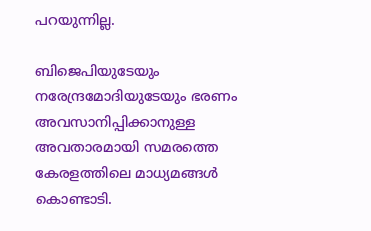പറയുന്നില്ല.

ബിജെപിയുടേയും നരേന്ദ്രമോദിയുടേയും ഭരണം അവസാനിപ്പിക്കാനുള്ള അവതാരമായി സമരത്തെ കേരളത്തിലെ മാധ്യമങ്ങള്‍ കൊണ്ടാടി.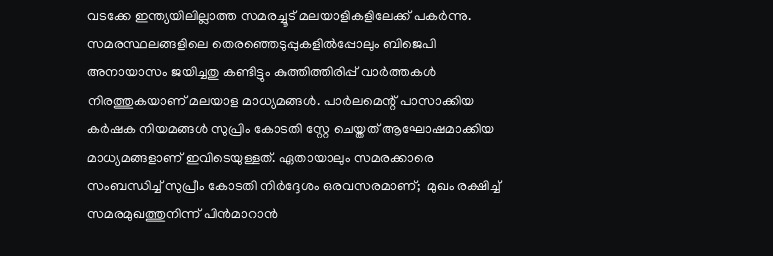വടക്കേ ഇന്ത്യയിലില്ലാത്ത സമരച്ചൂട് മലയാളികളിലേക്ക് പകര്‍ന്നു. സമരസ്ഥലങ്ങളിലെ തെരഞ്ഞെടുപ്പുകളില്‍പ്പോലും ബിജെപി അനായാസം ജയിച്ചതു കണ്ടിട്ടും കുത്തിത്തിരിപ്പ് വാര്‍ത്തകള്‍ നിരത്തുകയാണ് മലയാള മാധ്യമങ്ങള്‍. പാര്‍ലമെന്റ് പാസാക്കിയ കര്‍ഷക നിയമങ്ങള്‍ സുപ്രിം കോടതി സ്റ്റേ ചെയ്തത് ആഘോഷമാക്കിയ മാധ്യമങ്ങളാണ് ഇവിടെയുള്ളത്. ഏതായാലും സമരക്കാരെ സംബന്ധിച്ച് സുപ്രീം കോടതി നിര്‍ദ്ദേശം ഒരവസരമാണ്;  മുഖം രക്ഷിച്ച് സമരമുഖത്തുനിന്ന് പിന്‍മാറാന്‍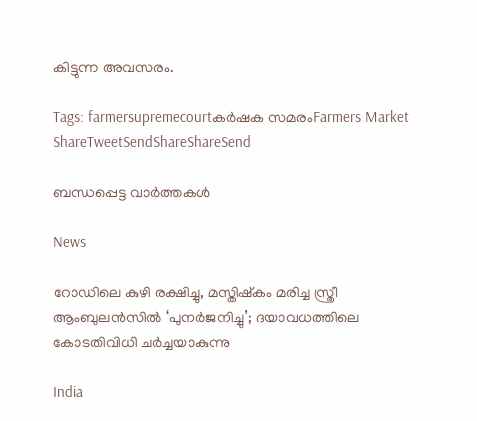കിട്ടുന്ന അവസരം.

Tags: farmersupremecourtകര്‍ഷക സമരംFarmers Market
ShareTweetSendShareShareSend

ബന്ധപ്പെട്ട വാര്‍ത്തകള്‍

News

റോഡിലെ കുഴി രക്ഷിച്ചു, മസ്തിഷ്‌കം മരിച്ച സ്ത്രീ ആംബുലൻസിൽ ‘പുനർജനിച്ചു’; ദയാവധത്തിലെ കോടതിവിധി ചർച്ചയാകുന്നു

India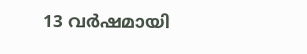13 വർഷമായി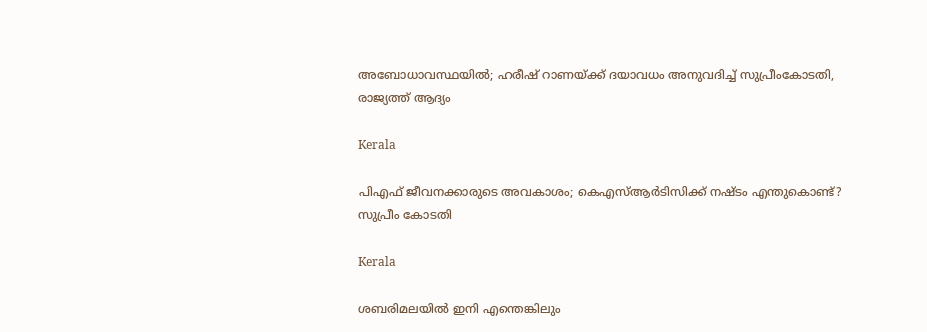അബോധാവസ്ഥയിൽ; ഹരീഷ് റാണയ്‌ക്ക് ദയാവധം അനുവദിച്ച് സുപ്രീംകോടതി, രാജ്യത്ത് ആദ്യം

Kerala

പിഎഫ് ജീവനക്കാരുടെ അവകാശം; കെഎസ്ആർടിസിക്ക് നഷ്ടം എന്തുകൊണ്ട്? സുപ്രീം കോടതി

Kerala

ശബരിമലയിൽ ഇനി എന്തെങ്കിലും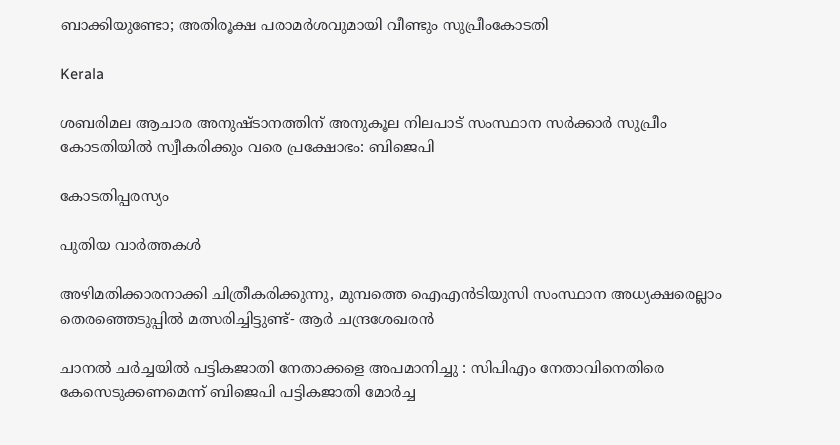ബാക്കിയുണ്ടോ; അതിരൂക്ഷ പരാമർശവുമായി വീണ്ടും സുപ്രീംകോടതി

Kerala

ശബരിമല ആചാര അനുഷ്ടാനത്തിന് അനുകൂല നിലപാട് സംസ്ഥാന സർക്കാർ സുപ്രീം കോടതിയിൽ സ്വീകരിക്കും വരെ പ്രക്ഷോഭം: ബിജെപി

കോടതിപ്പരസ്യം

പുതിയ വാര്‍ത്തകള്‍

അഴിമതിക്കാരനാക്കി ചിത്രീകരിക്കുന്നു, മുമ്പത്തെ ഐഎന്‍ടിയുസി സംസ്ഥാന അധ്യക്ഷരെല്ലാം തെരഞ്ഞെടുപ്പില്‍ മത്സരിച്ചിട്ടുണ്ട്- ആര്‍ ചന്ദ്രശേഖരന്‍

ചാനൽ ചർച്ചയിൽ പട്ടികജാതി നേതാക്കളെ അപമാനിച്ചു : സിപിഎം നേതാവിനെതിരെ കേസെടുക്കണമെന്ന് ബിജെപി പട്ടികജാതി മോർച്ച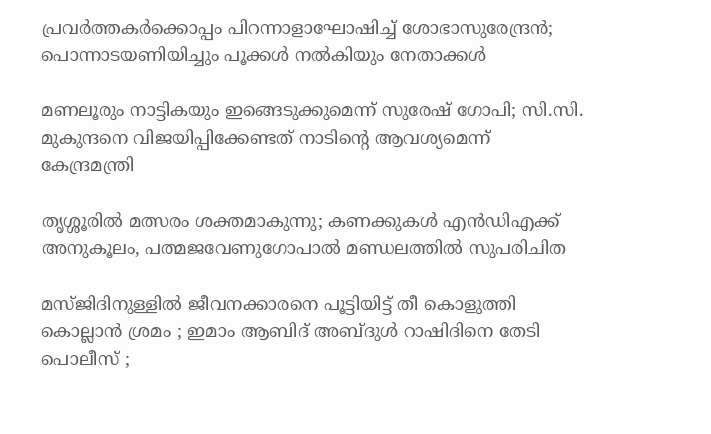പ്രവര്‍ത്തകര്‍ക്കൊപ്പം പിറന്നാളാഘോഷിച്ച് ശോഭാസുരേന്ദ്രന്‍; പൊന്നാടയണിയിച്ചും പൂക്കള്‍ നല്‍കിയും നേതാക്കൾ

മണലൂരും നാട്ടികയും ഇങ്ങെടുക്കുമെന്ന് സുരേഷ് ഗോപി; സി.സി. മുകുന്ദനെ വിജയിപ്പിക്കേണ്ടത് നാടിന്റെ ആവശ്യമെന്ന് കേന്ദ്രമന്ത്രി

തൃശ്ശൂരില്‍ മത്സരം ശക്തമാകുന്നു; കണക്കുകള്‍ എന്‍ഡിഎക്ക് അനുകൂലം, പത്മജവേണുഗോപാൽ മണ്ഡലത്തിൽ സുപരിചിത

മസ്ജിദിനുള്ളിൽ ജീവനക്കാരനെ പൂട്ടിയിട്ട് തീ കൊളുത്തി കൊല്ലാൻ ശ്രമം ; ഇമാം ആബിദ് അബ്ദുൾ റാഷിദിനെ തേടി പൊലീസ് ;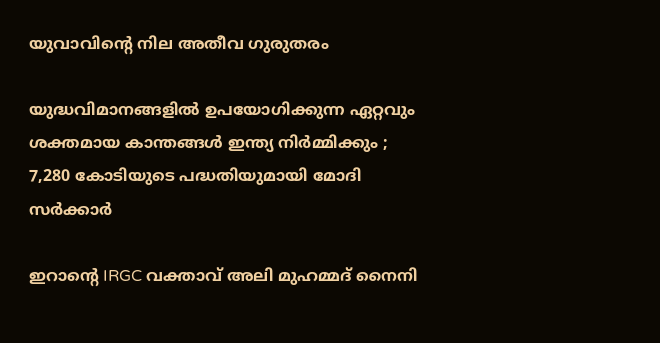യുവാവിന്റെ നില അതീവ ഗുരുതരം

യുദ്ധവിമാനങ്ങളിൽ ഉപയോഗിക്കുന്ന ഏറ്റവും ശക്തമായ കാന്തങ്ങൾ ഇന്ത്യ നിർമ്മിക്കും ; 7,280 കോടിയുടെ പദ്ധതിയുമായി മോദി സർക്കാർ

ഇറാന്റെ IRGC വക്താവ് അലി മുഹമ്മദ് നൈനി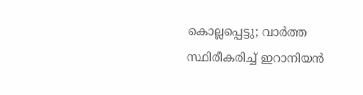കൊല്ലപ്പെട്ടു; വാർത്ത സ്ഥിരീകരിച്ച് ഇറാനിയൻ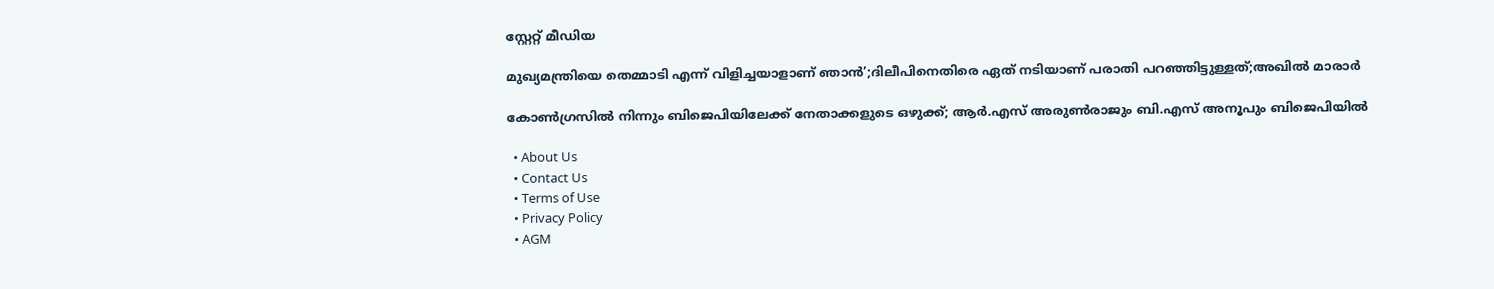സ്റ്റേറ്റ് മീഡിയ

മുഖ്യമന്ത്രിയെ തെമ്മാടി എന്ന് വിളിച്ചയാളാണ് ഞാൻ’;ദിലീപിനെതിരെ ഏത് നടിയാണ് പരാതി പറഞ്ഞിട്ടുള്ളത്;അഖിൽ മാരാർ

കോൺഗ്രസിൽ നിന്നും ബിജെപിയിലേക്ക് നേതാക്കളുടെ ഒഴുക്ക്; ആർ.എസ് അരുൺരാജും ബി.എസ് അനൂപും ബിജെപിയിൽ

  • About Us
  • Contact Us
  • Terms of Use
  • Privacy Policy
  • AGM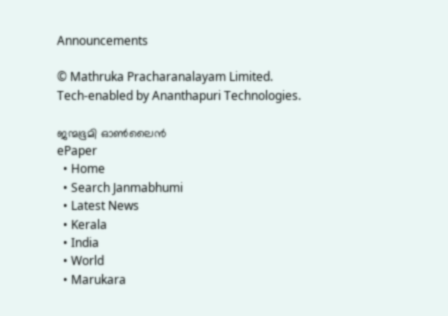Announcements

© Mathruka Pracharanalayam Limited.
Tech-enabled by Ananthapuri Technologies.

ജന്മഭൂമി ഓണ്‍ലൈന്‍
ePaper
  • Home
  • Search Janmabhumi
  • Latest News
  • Kerala
  • India
  • World
  • Marukara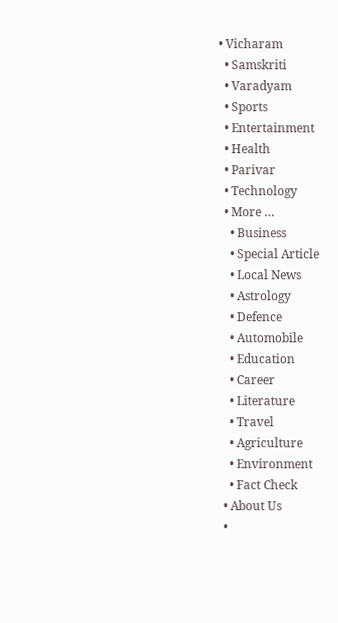• Vicharam
  • Samskriti
  • Varadyam
  • Sports
  • Entertainment
  • Health
  • Parivar
  • Technology
  • More …
    • Business
    • Special Article
    • Local News
    • Astrology
    • Defence
    • Automobile
    • Education
    • Career
    • Literature
    • Travel
    • Agriculture
    • Environment
    • Fact Check
  • About Us
  •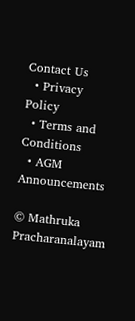Contact Us
  • Privacy Policy
  • Terms and Conditions
  • AGM Announcements

© Mathruka Pracharanalayam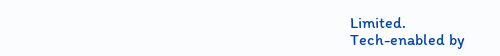Limited.
Tech-enabled by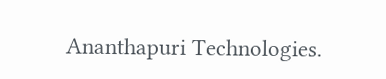Ananthapuri Technologies.